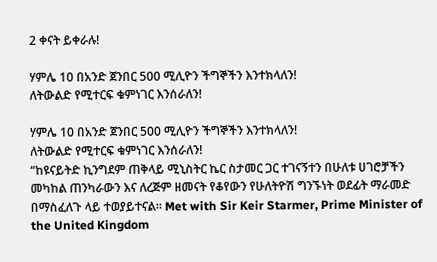2 ቀናት ይቀራሉ!

ሃምሌ 10 በአንድ ጀንበር 500 ሚሊዮን ችግኞችን እንተክላለን!
ለትውልድ የሚተርፍ ቁምነገር እንሰራለን!

ሃምሌ 10 በአንድ ጀንበር 500 ሚሊዮን ችግኞችን እንተክላለን!
ለትውልድ የሚተርፍ ቁምነገር እንሰራለን!
“ከዩናይትድ ኪንግደም ጠቅላይ ሚኒስትር ኬር ስታመር ጋር ተገናኝተን በሁለቱ ሀገሮቻችን መካከል ጠንካራውን እና ለረጅም ዘመናት የቆየውን የሁለትዮሽ ግንኙነት ወደፊት ማራመድ በማስፈለጉ ላይ ተወያይተናል። Met with Sir Keir Starmer, Prime Minister of the United Kingdom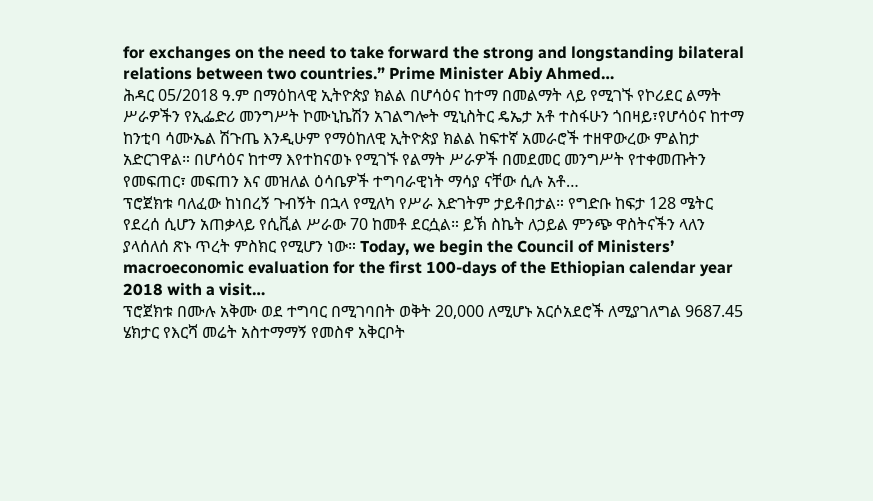for exchanges on the need to take forward the strong and longstanding bilateral relations between two countries.” Prime Minister Abiy Ahmed…
ሕዳር 05/2018 ዓ.ም በማዕከላዊ ኢትዮጵያ ክልል በሆሳዕና ከተማ በመልማት ላይ የሚገኙ የኮሪደር ልማት ሥራዎችን የኢፌድሪ መንግሥት ኮሙኒኬሽን አገልግሎት ሚኒስትር ዴኤታ አቶ ተስፋሁን ጎበዛይ፣የሆሳዕና ከተማ ከንቲባ ሳሙኤል ሽጉጤ እንዲሁም የማዕከለዊ ኢትዮጵያ ክልል ከፍተኛ አመራሮች ተዘዋውረው ምልከታ አድርገዋል። በሆሳዕና ከተማ እየተከናወኑ የሚገኙ የልማት ሥራዎች በመደመር መንግሥት የተቀመጡትን የመፍጠር፣ መፍጠን እና መዝለል ዕሳቤዎች ተግባራዊነት ማሳያ ናቸው ሲሉ አቶ…
ፕሮጀክቱ ባለፈው ከነበረኝ ጉብኝት በኋላ የሚለካ የሥራ እድገትም ታይቶበታል። የግድቡ ከፍታ 128 ሜትር የደረሰ ሲሆን አጠቃላይ የሲቪል ሥራው 70 ከመቶ ደርሷል። ይኽ ስኬት ለኃይል ምንጭ ዋስትናችን ላለን ያላሰለሰ ጽኑ ጥረት ምስክር የሚሆን ነው። Today, we begin the Council of Ministers’ macroeconomic evaluation for the first 100-days of the Ethiopian calendar year 2018 with a visit…
ፕሮጀክቱ በሙሉ አቅሙ ወደ ተግባር በሚገባበት ወቅት 20,000 ለሚሆኑ አርሶአደሮች ለሚያገለግል 9687.45 ሄክታር የእርሻ መሬት አስተማማኝ የመስኖ አቅርቦት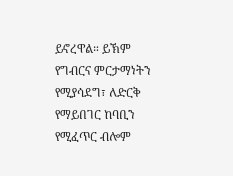ይኖረዋል። ይኽም የግብርና ምርታማነትን የሚያሳደግ፣ ለድርቅ የማይበገር ከባቢን የሚፈጥር ብሎም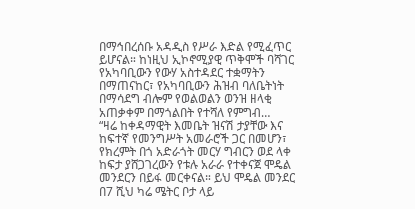በማኅበረሰቡ አዳዲስ የሥራ እድል የሚፈጥር ይሆናል። ከነዚህ ኢኮኖሚያዊ ጥቅሞች ባሻገር የአካባቢውን የውሃ አስተዳደር ተቋማትን በማጠናከር፣ የአካባቢውን ሕዝብ ባለቤትነት በማሳደግ ብሎም የወልወልን ወንዝ ዘላቂ አጠቃቀም በማጎልበት የተሻለ የምግብ…
“ዛሬ ከቀዳማዊት እመቤት ዝናሽ ታያቸው እና ከፍተኛ የመንግሥት አመራሮች ጋር በመሆን፣ የክረምት በጎ አድራጎት መርሃ ግብርን ወደ ላቀ ከፍታ ያሸጋገረውን የቱሉ አራራ የተቀናጀ ሞዴል መንደርን በይፋ መርቀናል። ይህ ሞዴል መንደር በ7 ሺህ ካሬ ሜትር ቦታ ላይ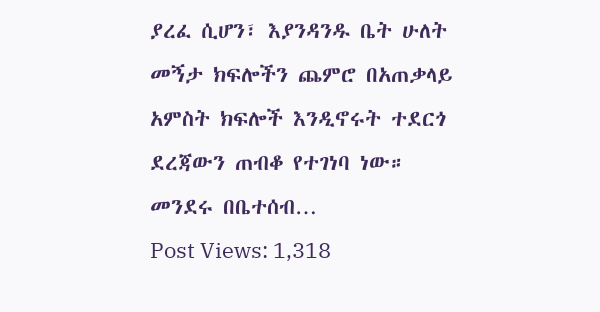ያረፈ ሲሆን፣ እያንዳንዱ ቤት ሁለት መኝታ ክፍሎችን ጨምሮ በአጠቃላይ አምስት ክፍሎች እንዲኖሩት ተደርጎ ደረጃውን ጠብቆ የተገነባ ነው። መንደሩ በቤተሰብ…
Post Views: 1,318